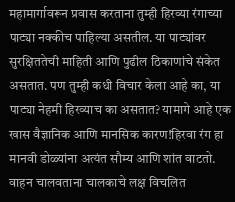महामार्गावरून प्रवास करताना तुम्ही हिरव्या रंगाच्या पाट्या नक्कीच पाहिल्या असतील. या पाट्यांवर सुरक्षिततेची माहिती आणि पुढील ठिकाणांचे संकेत असतात. पण तुम्ही कधी विचार केला आहे का, या पाट्या नेहमी हिरव्याच का असतात? यामागे आहे एक खास वैज्ञानिक आणि मानसिक कारण!हिरवा रंग हा मानवी डोळ्यांना अत्यंत सौम्य आणि शांत वाटतो. वाहन चालवताना चालकाचे लक्ष विचलित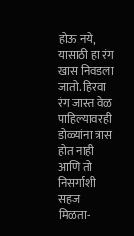होऊ नये, यासाठी हा रंग खास निवडला जातो. हिरवा रंग जास्त वेळ पाहिल्यावरही डोळ्यांना त्रास होत नाही आणि तो निसर्गाशी सहज मिळता-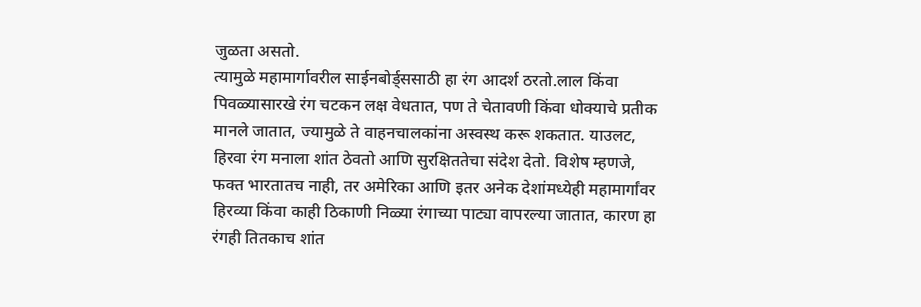जुळता असतो.
त्यामुळे महामार्गावरील साईनबोर्ड्ससाठी हा रंग आदर्श ठरतो.लाल किंवा पिवळ्यासारखे रंग चटकन लक्ष वेधतात, पण ते चेतावणी किंवा धोक्याचे प्रतीक मानले जातात, ज्यामुळे ते वाहनचालकांना अस्वस्थ करू शकतात. याउलट, हिरवा रंग मनाला शांत ठेवतो आणि सुरक्षिततेचा संदेश देतो. विशेष म्हणजे, फक्त भारतातच नाही, तर अमेरिका आणि इतर अनेक देशांमध्येही महामार्गांवर हिरव्या किंवा काही ठिकाणी निळ्या रंगाच्या पाट्या वापरल्या जातात, कारण हा रंगही तितकाच शांत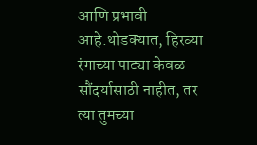आणि प्रभावी आहे.थोडक्यात, हिरव्या रंगाच्या पाट्या केवळ सौंदर्यासाठी नाहीत, तर त्या तुमच्या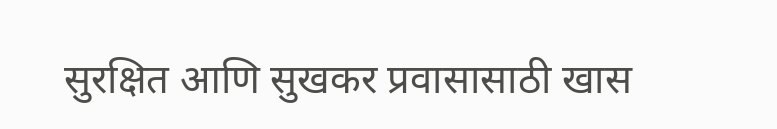सुरक्षित आणि सुखकर प्रवासासाठी खास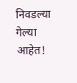निवडल्या गेल्या आहेत!